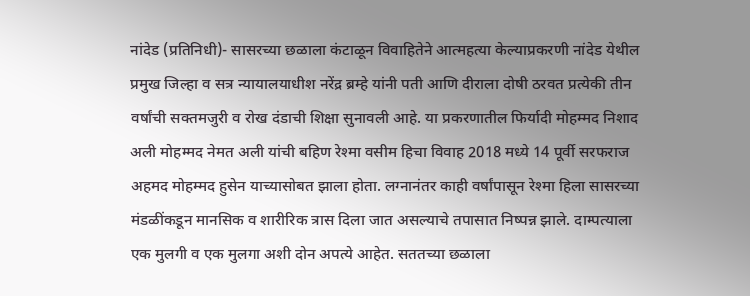नांदेड (प्रतिनिधी)- सासरच्या छळाला कंटाळून विवाहितेने आत्महत्या केल्याप्रकरणी नांदेड येथील प्रमुख जिल्हा व सत्र न्यायालयाधीश नरेंद्र ब्रम्हे यांनी पती आणि दीराला दोषी ठरवत प्रत्येकी तीन वर्षांची सक्तमजुरी व रोख दंडाची शिक्षा सुनावली आहे. या प्रकरणातील फिर्यादी मोहम्मद निशाद अली मोहम्मद नेमत अली यांची बहिण रेश्मा वसीम हिचा विवाह 2018 मध्ये 14 पूर्वी सरफराज अहमद मोहम्मद हुसेन याच्यासोबत झाला होता. लग्नानंतर काही वर्षांपासून रेश्मा हिला सासरच्या मंडळींकडून मानसिक व शारीरिक त्रास दिला जात असल्याचे तपासात निष्पन्न झाले. दाम्पत्याला एक मुलगी व एक मुलगा अशी दोन अपत्ये आहेत. सततच्या छळाला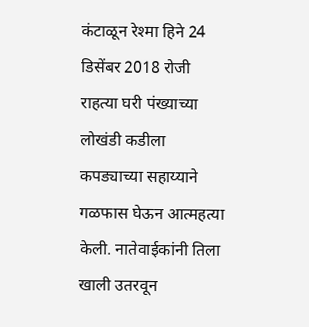कंटाळून रेश्मा हिने 24 डिसेंबर 2018 रोजी राहत्या घरी पंख्याच्या लोखंडी कडीला कपड्याच्या सहाय्याने गळफास घेऊन आत्महत्या केली. नातेवाईकांनी तिला खाली उतरवून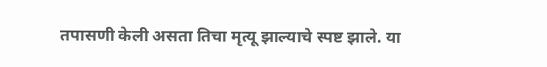तपासणी केली असता तिचा मृत्यू झाल्याचे स्पष्ट झाले. या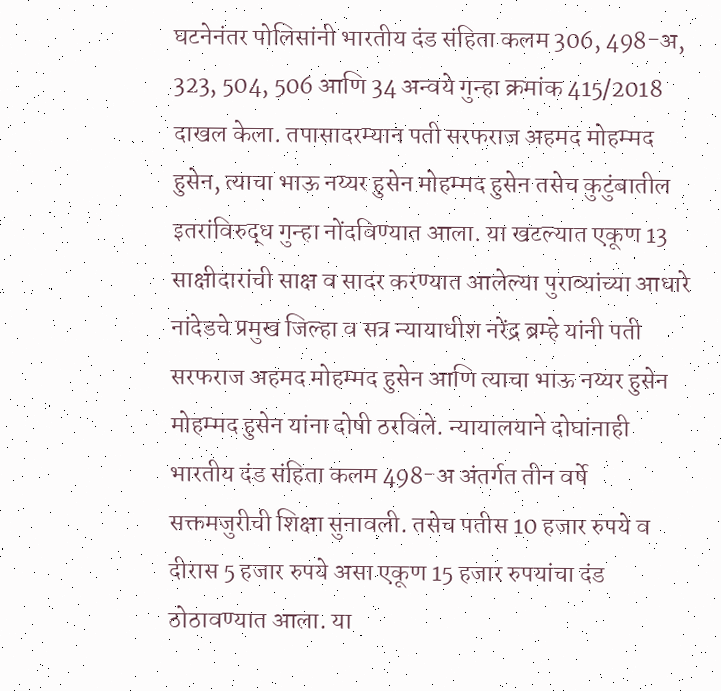घटनेनंतर पोलिसांनी भारतीय दंड संहिता कलम 306, 498-अ, 323, 504, 506 आणि 34 अन्वये गुन्हा क्रमांक 415/2018 दाखल केला. तपासादरम्यान पती सरफराज अहमद मोहम्मद हुसेन, त्याचा भाऊ नय्यर हुसेन मोहम्मद हुसेन तसेच कुटुंबातील इतरांविरुद्ध गुन्हा नोंदविण्यात आला. या खटल्यात एकूण 13 साक्षीदारांची साक्ष व सादर करण्यात आलेल्या पुराव्यांच्या आधारे नांदेडचे प्रमुख जिल्हा व सत्र न्यायाधीश नरेंद्र ब्रम्हे यांनी पती सरफराज अहमद मोहम्मद हुसेन आणि त्याचा भाऊ नय्यर हुसेन मोहम्मद हुसेन यांना दोषी ठरविले. न्यायालयाने दोघांनाही भारतीय दंड संहिता कलम 498-अ अंतर्गत तीन वर्षे सक्तमजुरीची शिक्षा सुनावली. तसेच पतीस 10 हजार रुपये व दीरास 5 हजार रुपये असा एकूण 15 हजार रुपयांचा दंड ठोठावण्यात आला. या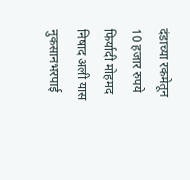दंडाच्या रकमेतून 10 हजार रुपये फिर्यादी मोहमद निषाद अली यास नुकसानभरपाई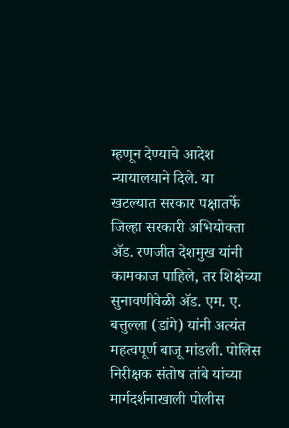म्हणून देण्याचे आदेश न्यायालयाने दिले. या खटल्यात सरकार पक्षातर्फे जिल्हा सरकारी अभियोक्ता ॲड. रणजीत देशमुख यांनी कामकाज पाहिले, तर शिक्षेच्या सुनावणीवेळी ॲड. एम. ए. बत्तुल्ला (डांगे) यांनी अत्यंत महत्वपूर्ण बाजू मांडली. पोलिस निरीक्षक संतोष तांबे यांच्या मार्गदर्शनाखाली पोलीस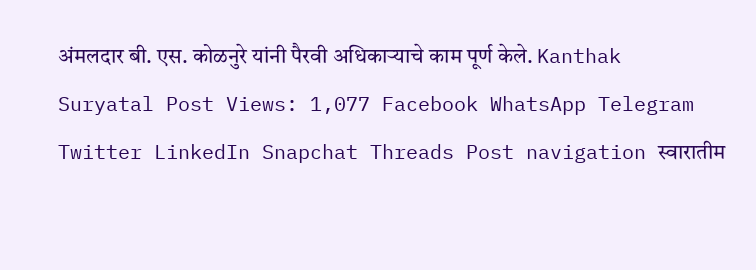अंमलदार बी. एस. कोळनुरे यांनी पैरवी अधिकाऱ्याचे काम पूर्ण केले. Kanthak Suryatal Post Views: 1,077 Facebook WhatsApp Telegram Twitter LinkedIn Snapchat Threads Post navigation स्वारातीम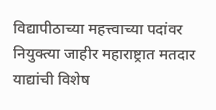विद्यापीठाच्या महत्त्वाच्या पदांवर नियुक्त्या जाहीर महाराष्ट्रात मतदार याद्यांची विशेष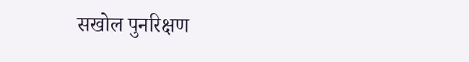सखोल पुनरिक्षण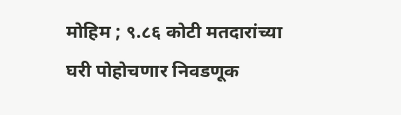मोहिम ; ९.८६ कोटी मतदारांच्या घरी पोहोचणार निवडणूक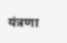यंत्रणा